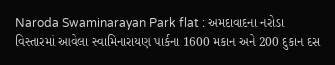Naroda Swaminarayan Park flat : અમદાવાદના નરોડા વિસ્તારમાં આવેલા સ્વામિનારાયણ પાર્કના 1600 મકાન અને 200 દુકાન દસ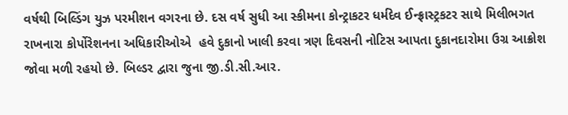વર્ષથી બિલ્ડિંગ યુઝ પરમીશન વગરના છે. દસ વર્ષ સુધી આ સ્કીમના કોન્ટ્રાકટર ધર્મદેવ ઈન્ફ્રાસ્ટ્રકટર સાથે મિલીભગત રાખનારા કોર્પોરેશનના અધિકારીઓએ  હવે દુકાનો ખાલી કરવા ત્રણ દિવસની નોટિસ આપતા દુકાનદારોમા ઉગ્ર આક્રોશ જોવા મળી રહયો છે. બિલ્ડર દ્વારા જુના જી.ડી.સી.આર.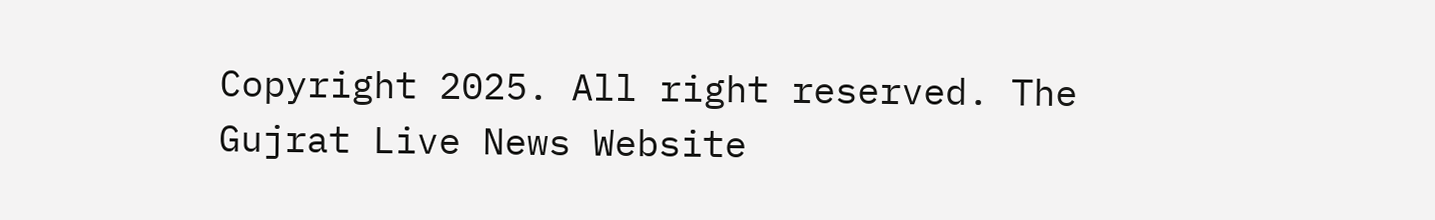Copyright 2025. All right reserved. The Gujrat Live News Website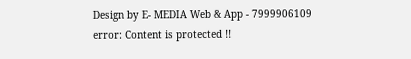Design by E- MEDIA Web & App - 7999906109
error: Content is protected !!